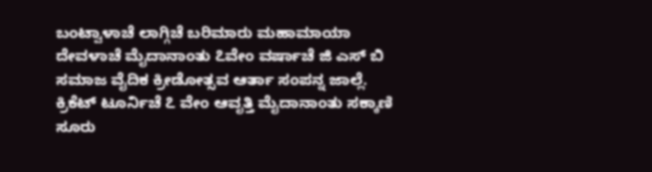ಬಂಟ್ವಾಳಾಚೆ ಲಾಗ್ಗಿಚೆ ಬರಿಮಾರು ಮಹಾಮಾಯಾ ದೇವಳಾಚೆ ಮೈದಾನಾಂತು ೭ವೇಂ ವರ್ಷಾಚೆ ಜಿ ಎಸ್ ಬಿ ಸಮಾಜ ವೈದಿಕ ಕ್ರೀಡೋತ್ಸವ ಆರ್ತಾ ಸಂಪನ್ನ ಜಾಲ್ಲೆ.
ಕ್ರಿಕೆಟ್ ಟೂರ್ನಿಚೆ ೭ ವೇಂ ಆವೃತ್ತಿ ಮೈದಾನಾಂತು ಸಕ್ಕಾಣಿ ಸೂರು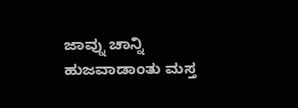ಜಾವ್ನು ಚಾನ್ನಿ ಹುಜವಾಡಾಂತು ಮಸ್ತ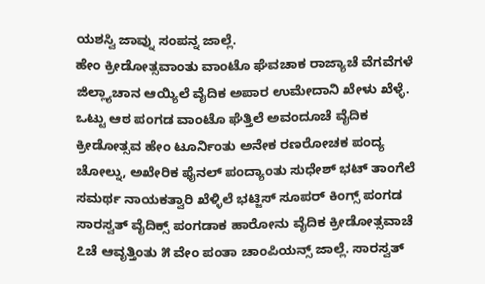ಯಶಸ್ವಿ ಜಾವ್ನು ಸಂಪನ್ನ ಜಾಲ್ಲೆ.
ಹೇಂ ಕ್ರೀಡೋತ್ಸವಾಂತು ವಾಂಟೊ ಘೆವಚಾಕ ರಾಜ್ಯಾಚೆ ವೆಗವೆಗಳೆ ಜಿಲ್ಲ್ಯಾಚಾನ ಆಯ್ಯಿಲೆ ವೈದಿಕ ಅಪಾರ ಉಮೇದಾನಿ ಖೇಳು ಖೆಳ್ಳೆ.
ಒಟ್ಟು ಆಠ ಪಂಗಡ ವಾಂಟೊ ಘೆತ್ತಿಲೆ ಅವಂದೂಚೆ ವೈದಿಕ ಕ್ರೀಡೋತ್ಸವ ಹೇಂ ಟೂರ್ನಿಂತು ಅನೇಕ ರಣರೋಚಕ ಪಂದ್ಯ ಚೋಲ್ನು, ಅಖೇರಿಕ ಫೈನಲ್ ಪಂದ್ಯಾಂತು ಸುಧೇಶ್ ಭಟ್ ತಾಂಗೆಲೆ ಸಮರ್ಥ ನಾಯಕತ್ವಾರಿ ಖೆಳ್ಳಿಲೆ ಭಟ್ಜಿಸ್ ಸೂಪರ್ ಕಿಂಗ್ಸ್ ಪಂಗಡ ಸಾರಸ್ವತ್ ವೈದಿಕ್ಸ್ ಪಂಗಡಾಕ ಹಾರೋನು ವೈದಿಕ ಕ್ರೀಡೋತ್ಸವಾಚೆ ೭ಚೆ ಆವೃತ್ತಿಂತು ೫ ವೇಂ ಪಂತಾ ಚಾಂಪಿಯನ್ಸ್ ಜಾಲ್ಲೆ. ಸಾರಸ್ವತ್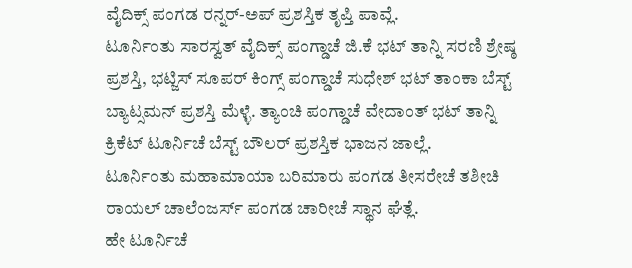ವೈದಿಕ್ಸ್ ಪಂಗಡ ರನ್ನರ್-ಅಪ್ ಪ್ರಶಸ್ತಿಕ ತೃಪ್ತಿ ಪಾವ್ಲೆ.
ಟೂರ್ನಿಂತು ಸಾರಸ್ವತ್ ವೈದಿಕ್ಸ್ ಪಂಗ್ಡಾಚೆ ಜಿ.ಕೆ ಭಟ್ ತಾನ್ನಿ ಸರಣಿ ಶ್ರೇಷ್ಠ ಪ್ರಶಸ್ತಿ, ಭಟ್ಜಿಸ್ ಸೂಪರ್ ಕಿಂಗ್ಸ್ ಪಂಗ್ಡಾಚೆ ಸುಧೇಶ್ ಭಟ್ ತಾಂಕಾ ಬೆಸ್ಟ್ ಬ್ಯಾಟ್ಸಮನ್ ಪ್ರಶಸ್ತಿ ಮೆಳ್ಳೆ. ತ್ಯಾಂಚಿ ಪಂಗ್ಡಾಚೆ ವೇದಾಂತ್ ಭಟ್ ತಾನ್ನಿ ಕ್ರಿಕೆಟ್ ಟೂರ್ನಿಚೆ ಬೆಸ್ಟ್ ಬೌಲರ್ ಪ್ರಶಸ್ತಿಕ ಭಾಜನ ಜಾಲ್ಲೆ.
ಟೂರ್ನಿಂತು ಮಹಾಮಾಯಾ ಬರಿಮಾರು ಪಂಗಡ ತೀಸರೇಚೆ ತಶೀಚಿ ರಾಯಲ್ ಚಾಲೆಂಜರ್ಸ್ ಪಂಗಡ ಚಾರೀಚೆ ಸ್ಥಾನ ಘೆತ್ಲೆ.
ಹೇ ಟೂರ್ನಿಚೆ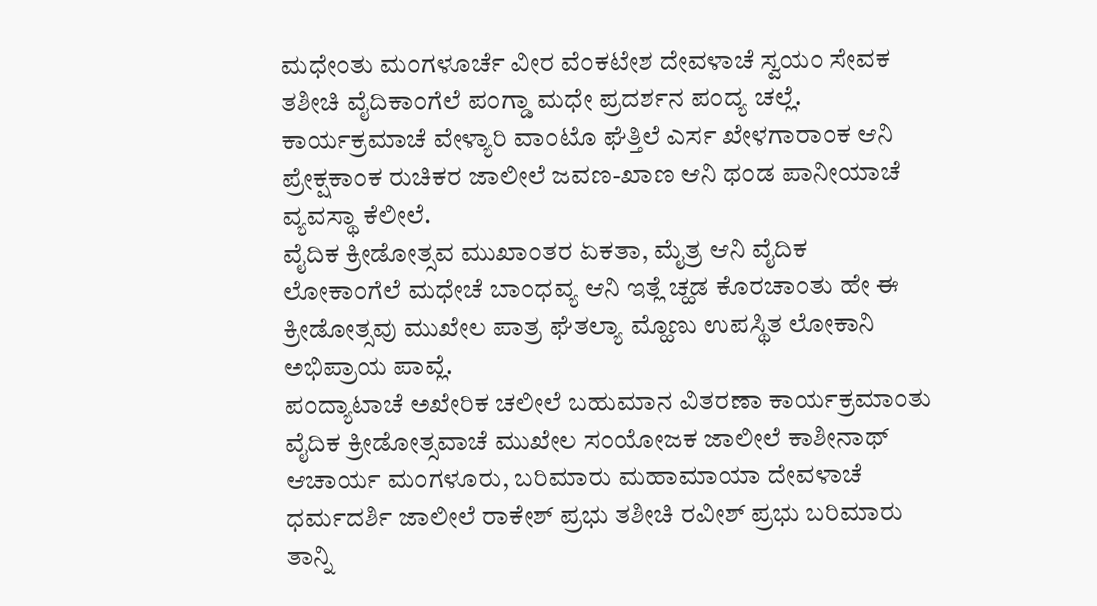ಮಧೇಂತು ಮಂಗಳೂರ್ಚೆ ವೀರ ವೆಂಕಟೇಶ ದೇವಳಾಚೆ ಸ್ವಯಂ ಸೇವಕ ತಶೀಚಿ ವೈದಿಕಾಂಗೆಲೆ ಪಂಗ್ಡಾ ಮಧೇ ಪ್ರದರ್ಶನ ಪಂದ್ಯ ಚಲ್ಲೆ.
ಕಾರ್ಯಕ್ರಮಾಚೆ ವೇಳ್ಯಾರಿ ವಾಂಟೊ ಘೆತ್ತಿಲೆ ಎರ್ಸ ಖೇಳಗಾರಾಂಕ ಆನಿ ಪ್ರೇಕ್ಷಕಾಂಕ ರುಚಿಕರ ಜಾಲೀಲೆ ಜವಣ-ಖಾಣ ಆನಿ ಥಂಡ ಪಾನೀಯಾಚೆ ವ್ಯವಸ್ಥಾ ಕೆಲೀಲೆ.
ವೈದಿಕ ಕ್ರೀಡೋತ್ಸವ ಮುಖಾಂತರ ಏಕತಾ, ಮೈತ್ರ ಆನಿ ವೈದಿಕ ಲೋಕಾಂಗೆಲೆ ಮಧೇಚೆ ಬಾಂಧವ್ಯ ಆನಿ ಇತ್ಲೆ ಚ್ಹಡ ಕೊರಚಾಂತು ಹೇ ಈ ಕ್ರೀಡೋತ್ಸವು ಮುಖೇಲ ಪಾತ್ರ ಘೆತಲ್ಯಾ ಮ್ಹೊಣು ಉಪಸ್ಥಿತ ಲೋಕಾನಿ ಅಭಿಪ್ರಾಯ ಪಾವ್ಲೆ.
ಪಂದ್ಯಾಟಾಚೆ ಅಖೇರಿಕ ಚಲೀಲೆ ಬಹುಮಾನ ವಿತರಣಾ ಕಾರ್ಯಕ್ರಮಾಂತು ವೈದಿಕ ಕ್ರೀಡೋತ್ಸವಾಚೆ ಮುಖೇಲ ಸಂಯೋಜಕ ಜಾಲೀಲೆ ಕಾಶೀನಾಥ್ ಆಚಾರ್ಯ ಮಂಗಳೂರು, ಬರಿಮಾರು ಮಹಾಮಾಯಾ ದೇವಳಾಚೆ ಧರ್ಮದರ್ಶಿ ಜಾಲೀಲೆ ರಾಕೇಶ್ ಪ್ರಭು ತಶೀಚಿ ರವೀಶ್ ಪ್ರಭು ಬರಿಮಾರು ತಾನ್ನಿ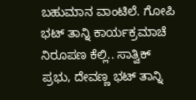ಬಹುಮಾನ ವಾಂಟಿಲೆ. ಗೋಪಿ ಭಟ್ ತಾನ್ನಿ ಕಾರ್ಯಕ್ರಮಾಚೆ ನಿರೂಪಣ ಕೆಲ್ಲಿ.. ಸಾತ್ವಿಕ್ ಪ್ರಭು, ದೇವಣ್ಣ ಭಟ್ ತಾನ್ನಿ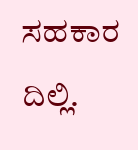ಸಹಕಾರ ದಿಲ್ಲಿ.